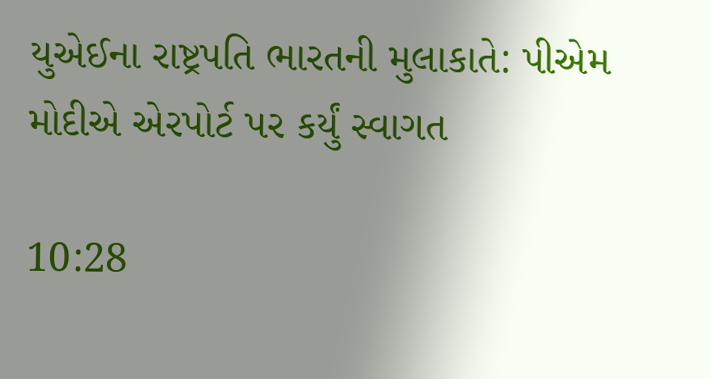યુએઈના રાષ્ટ્રપતિ ભારતની મુલાકાતે: પીએમ મોદીએ એરપોર્ટ પર કર્યું સ્વાગત

10:28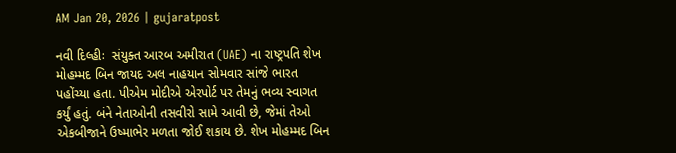AM Jan 20, 2026 | gujaratpost

નવી દિલ્હીઃ  સંયુક્ત આરબ અમીરાત (UAE) ના રાષ્ટ્રપતિ શેખ મોહમ્મદ બિન જાયદ અલ નાહયાન સોમવાર સાંજે ભારત પહોંચ્યા હતા. પીએમ મોદીએ એરપોર્ટ પર તેમનું ભવ્ય સ્વાગત કર્યું હતું. બંને નેતાઓની તસવીરો સામે આવી છે, જેમાં તેઓ એકબીજાને ઉષ્માભેર મળતા જોઈ શકાય છે. શેખ મોહમ્મદ બિન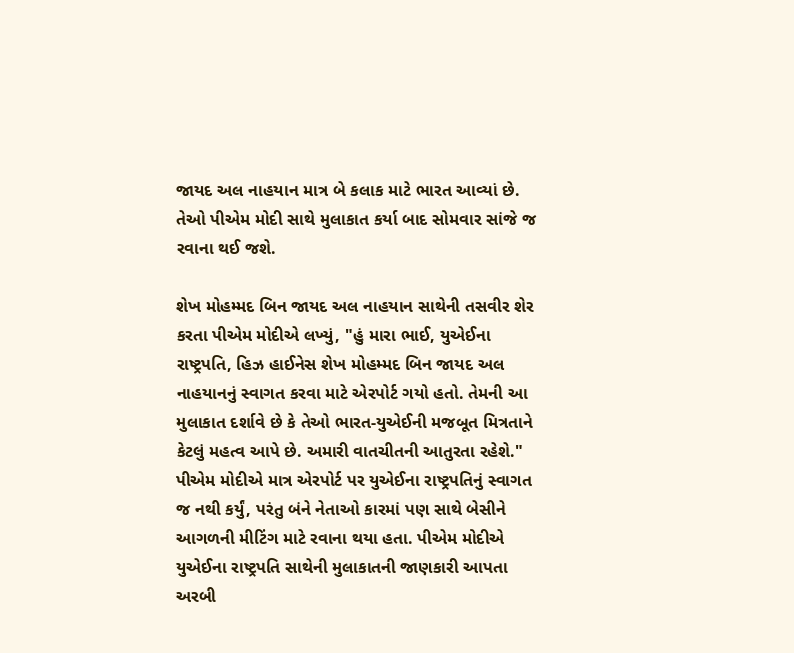જાયદ અલ નાહયાન માત્ર બે કલાક માટે ભારત આવ્યાં છે. તેઓ પીએમ મોદી સાથે મુલાકાત કર્યા બાદ સોમવાર સાંજે જ રવાના થઈ જશે.

શેખ મોહમ્મદ બિન જાયદ અલ નાહયાન સાથેની તસવીર શેર કરતા પીએમ મોદીએ લખ્યું, "હું મારા ભાઈ, યુએઈના રાષ્ટ્રપતિ, હિઝ હાઈનેસ શેખ મોહમ્મદ બિન જાયદ અલ નાહયાનનું સ્વાગત કરવા માટે એરપોર્ટ ગયો હતો. તેમની આ મુલાકાત દર્શાવે છે કે તેઓ ભારત-યુએઈની મજબૂત મિત્રતાને કેટલું મહત્વ આપે છે. અમારી વાતચીતની આતુરતા રહેશે." પીએમ મોદીએ માત્ર એરપોર્ટ પર યુએઈના રાષ્ટ્રપતિનું સ્વાગત જ નથી કર્યું, પરંતુ બંને નેતાઓ કારમાં પણ સાથે બેસીને આગળની મીટિંગ માટે રવાના થયા હતા. પીએમ મોદીએ યુએઈના રાષ્ટ્રપતિ સાથેની મુલાકાતની જાણકારી આપતા અરબી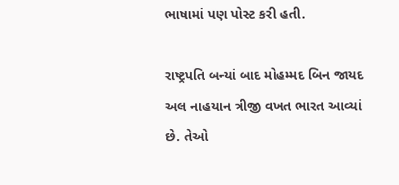ભાષામાં પણ પોસ્ટ કરી હતી.

રાષ્ટ્રપતિ બન્યાં બાદ મોહમ્મદ બિન જાયદ અલ નાહયાન ત્રીજી વખત ભારત આવ્યાં છે. તેઓ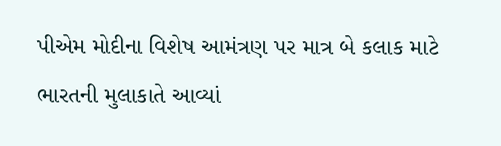પીએમ મોદીના વિશેષ આમંત્રણ પર માત્ર બે કલાક માટે ભારતની મુલાકાતે આવ્યાં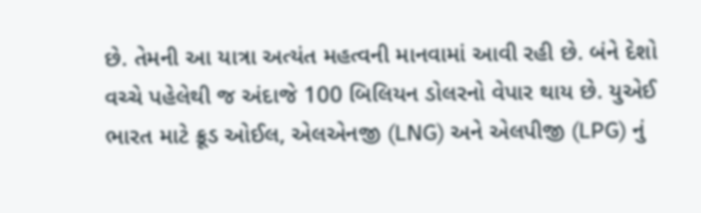છે. તેમની આ યાત્રા અત્યંત મહત્વની માનવામાં આવી રહી છે. બંને દેશો વચ્ચે પહેલેથી જ અંદાજે 100 બિલિયન ડોલરનો વેપાર થાય છે. યુએઈ ભારત માટે ક્રૂડ ઓઈલ, એલએનજી (LNG) અને એલપીજી (LPG) નું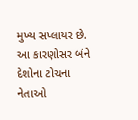મુખ્ય સપ્લાયર છે. આ કારણોસર બંને દેશોના ટોચના નેતાઓ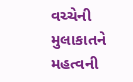વચ્ચેની મુલાકાતને મહત્વની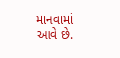માનવામાં આવે છે.